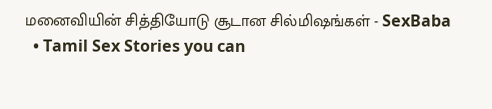மனைவியின் சித்தியோடு சூடான சில்மிஷங்கள் - SexBaba
  • Tamil Sex Stories you can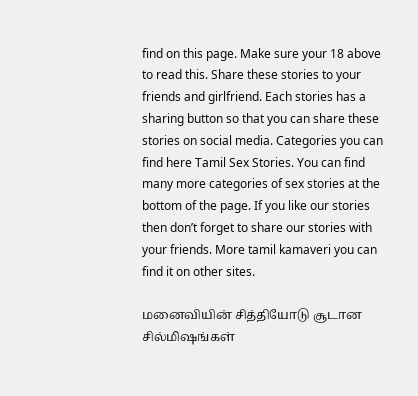find on this page. Make sure your 18 above to read this. Share these stories to your friends and girlfriend. Each stories has a sharing button so that you can share these stories on social media. Categories you can find here Tamil Sex Stories. You can find many more categories of sex stories at the bottom of the page. If you like our stories then don’t forget to share our stories with your friends. More tamil kamaveri you can find it on other sites.

மனைவியின் சித்தியோடு சூடான சில்மிஷங்கள்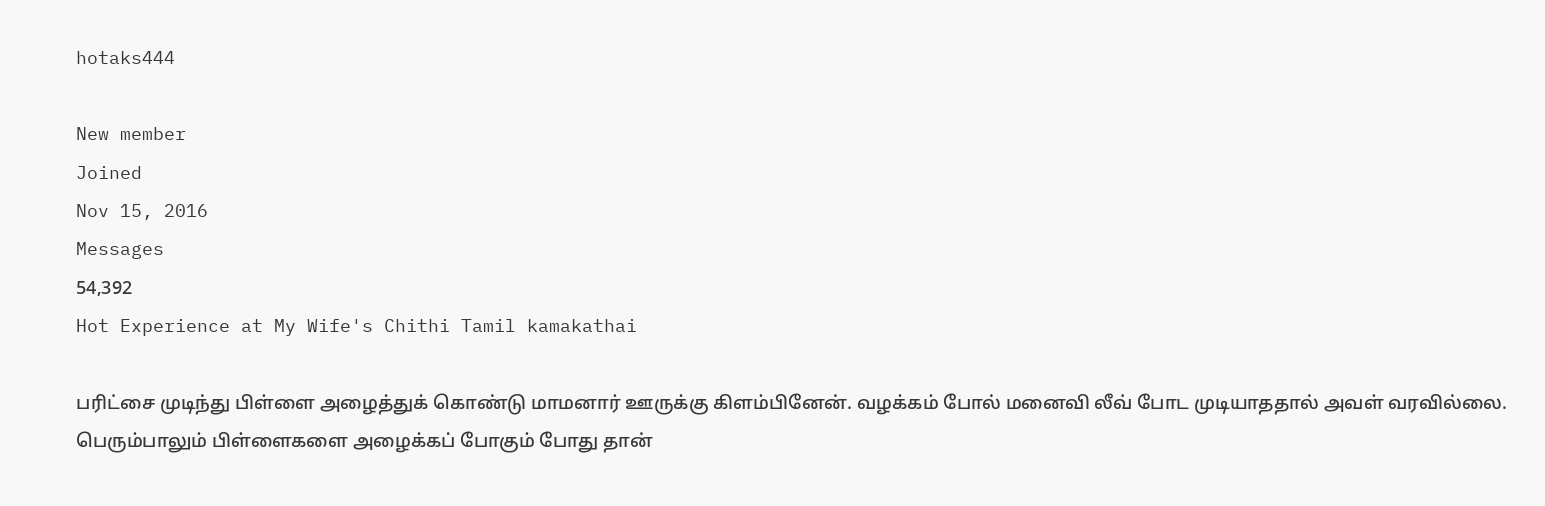hotaks444

New member
Joined
Nov 15, 2016
Messages
54,392
Hot Experience at My Wife's Chithi Tamil kamakathai

பரிட்சை முடிந்து பிள்ளை அழைத்துக் கொண்டு மாமனார் ஊருக்கு கிளம்பினேன். வழக்கம் போல் மனைவி லீவ் போட முடியாததால் அவள் வரவில்லை. பெரும்பாலும் பிள்ளைகளை அழைக்கப் போகும் போது தான்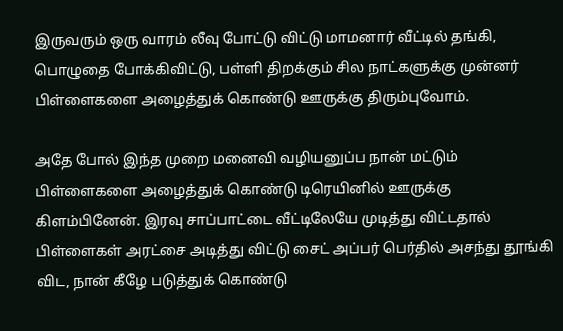இருவரும் ஒரு வாரம் லீவு போட்டு விட்டு மாமனார் வீட்டில் தங்கி, பொழுதை போக்கிவிட்டு, பள்ளி திறக்கும் சில நாட்களுக்கு முன்னர் பிள்ளைகளை அழைத்துக் கொண்டு ஊருக்கு திரும்புவோம்.

அதே போல் இந்த முறை மனைவி வழியனுப்ப நான் மட்டும் பிள்ளைகளை அழைத்துக் கொண்டு டிரெயினில் ஊருக்கு கிளம்பினேன். இரவு சாப்பாட்டை வீட்டிலேயே முடித்து விட்டதால் பிள்ளைகள் அரட்சை அடித்து விட்டு சைட் அப்பர் பெர்தில் அசந்து தூங்கி விட, நான் கீழே படுத்துக் கொண்டு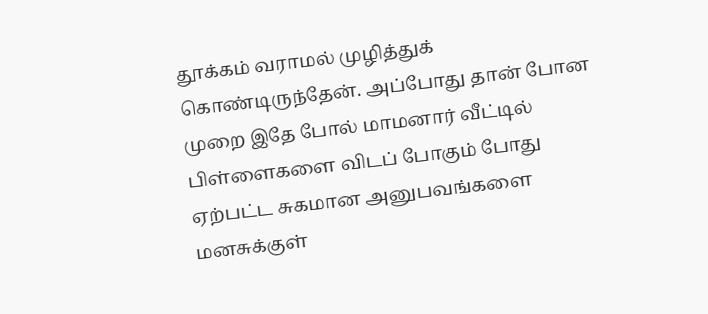தூக்கம் வராமல் முழித்துக் கொண்டிருந்தேன். அப்போது தான் போன முறை இதே போல் மாமனார் வீட்டில் பிள்ளைகளை விடப் போகும் போது ஏற்பட்ட சுகமான அனுபவங்களை மனசுக்குள்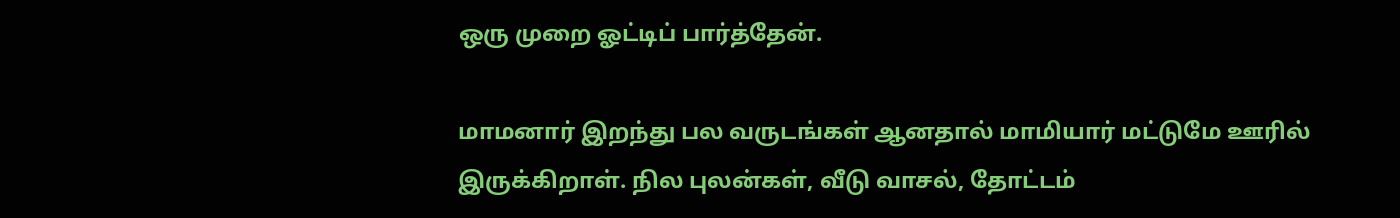ஒரு முறை ஓட்டிப் பார்த்தேன்.

மாமனார் இறந்து பல வருடங்கள் ஆனதால் மாமியார் மட்டுமே ஊரில் இருக்கிறாள். நில புலன்கள், வீடு வாசல், தோட்டம்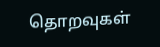தொறவுகள்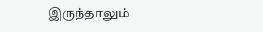இருந்தாலும்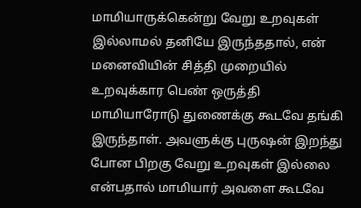மாமியாருக்கென்று வேறு உறவுகள் இல்லாமல் தனியே இருந்ததால், என் மனைவியின் சித்தி முறையில் உறவுக்கார பெண் ஒருத்தி மாமியாரோடு துணைக்கு கூடவே தங்கி இருந்தாள். அவளுக்கு புருஷன் இறந்து போன பிறகு வேறு உறவுகள் இல்லை என்பதால் மாமியார் அவளை கூடவே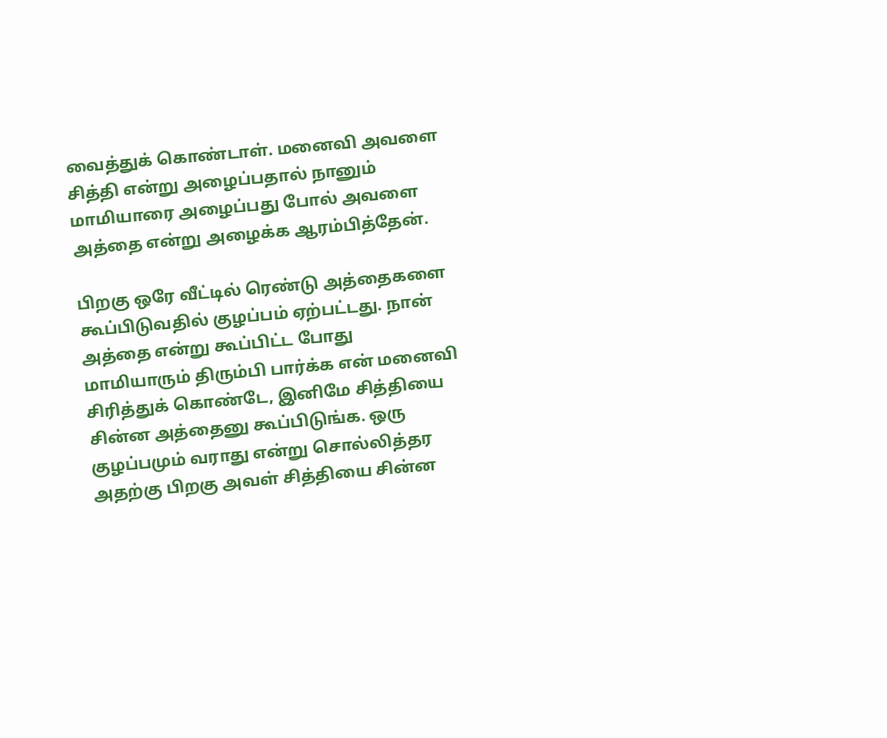வைத்துக் கொண்டாள். மனைவி அவளை சித்தி என்று அழைப்பதால் நானும் மாமியாரை அழைப்பது போல் அவளை அத்தை என்று அழைக்க ஆரம்பித்தேன்.

பிறகு ஒரே வீட்டில் ரெண்டு அத்தைகளை கூப்பிடுவதில் குழப்பம் ஏற்பட்டது. நான் அத்தை என்று கூப்பிட்ட போது மாமியாரும் திரும்பி பார்க்க என் மனைவி சிரித்துக் கொண்டே, இனிமே சித்தியை சின்ன அத்தைனு கூப்பிடுங்க. ஒரு குழப்பமும் வராது என்று சொல்லித்தர அதற்கு பிறகு அவள் சித்தியை சின்ன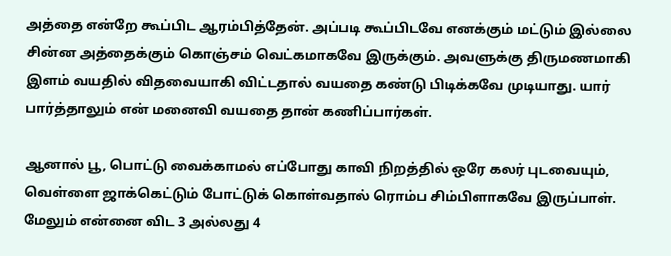அத்தை என்றே கூப்பிட ஆரம்பித்தேன். அப்படி கூப்பிடவே எனக்கும் மட்டும் இல்லை சின்ன அத்தைக்கும் கொஞ்சம் வெட்கமாகவே இருக்கும். அவளுக்கு திருமணமாகி இளம் வயதில் விதவையாகி விட்டதால் வயதை கண்டு பிடிக்கவே முடியாது. யார் பார்த்தாலும் என் மனைவி வயதை தான் கணிப்பார்கள்.

ஆனால் பூ, பொட்டு வைக்காமல் எப்போது காவி நிறத்தில் ஒரே கலர் புடவையும், வெள்ளை ஜாக்கெட்டும் போட்டுக் கொள்வதால் ரொம்ப சிம்பிளாகவே இருப்பாள். மேலும் என்னை விட 3 அல்லது 4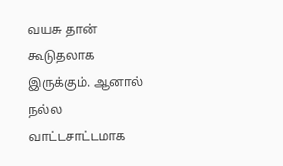வயசு தான் கூடுதலாக இருக்கும். ஆனால் நல்ல வாட்டசாட்டமாக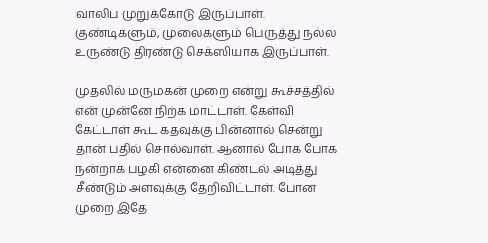வாலிப முறுக்கோடு இருப்பாள். குண்டிகளும், முலைகளும் பெருத்து நல்ல உருண்டு திரண்டு செக்ஸியாக இருப்பாள்.

முதலில் மருமகன் முறை என்று கூச்சத்தில் என் முன்னே நிற்க மாட்டாள். கேள்வி கேட்டாள் கூட கதவுக்கு பின்னால் சென்று தான் பதில் சொல்வாள். ஆனால் போக போக நன்றாக பழகி என்னை கிண்டல் அடித்து சீண்டும் அளவுக்கு தேறிவிட்டாள். போன முறை இதே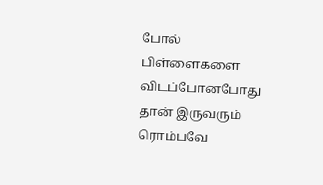போல் பிள்ளைகளை விடப்போனபோது தான் இருவரும் ரொம்பவே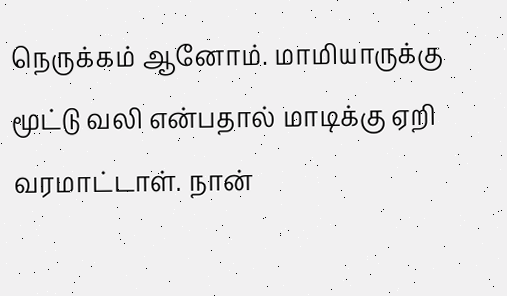நெருக்கம் ஆனோம். மாமியாருக்கு மூட்டு வலி என்பதால் மாடிக்கு ஏறி வரமாட்டாள். நான்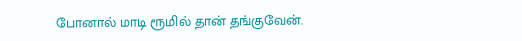போனால் மாடி ரூமில் தான் தங்குவேன்.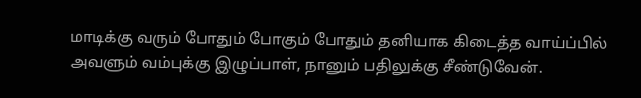மாடிக்கு வரும் போதும் போகும் போதும் தனியாக கிடைத்த வாய்ப்பில் அவளும் வம்புக்கு இழுப்பாள், நானும் பதிலுக்கு சீண்டுவேன்.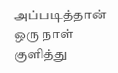அப்படித்தான் ஒரு நாள் குளித்து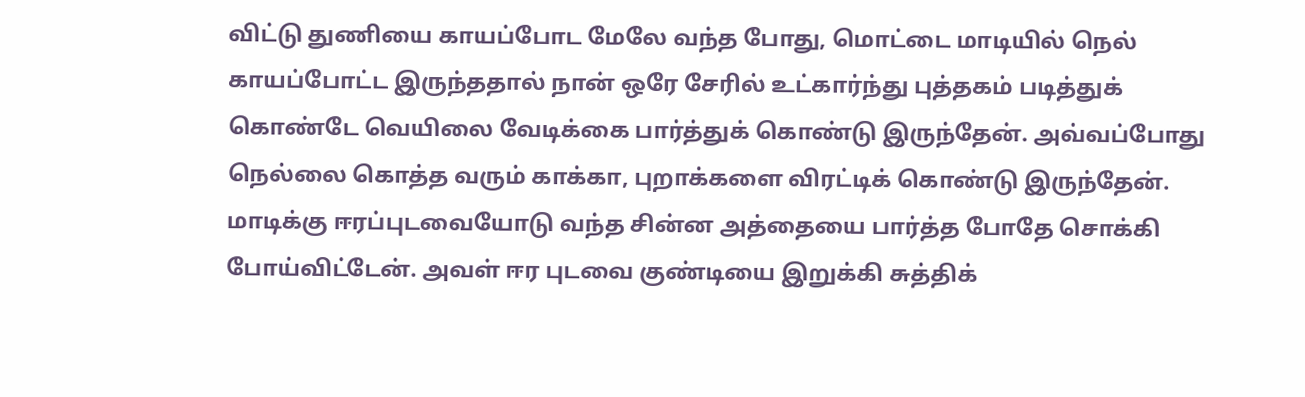விட்டு துணியை காயப்போட மேலே வந்த போது, மொட்டை மாடியில் நெல் காயப்போட்ட இருந்ததால் நான் ஒரே சேரில் உட்கார்ந்து புத்தகம் படித்துக் கொண்டே வெயிலை வேடிக்கை பார்த்துக் கொண்டு இருந்தேன். அவ்வப்போது நெல்லை கொத்த வரும் காக்கா, புறாக்களை விரட்டிக் கொண்டு இருந்தேன். மாடிக்கு ஈரப்புடவையோடு வந்த சின்ன அத்தையை பார்த்த போதே சொக்கி போய்விட்டேன். அவள் ஈர புடவை குண்டியை இறுக்கி சுத்திக்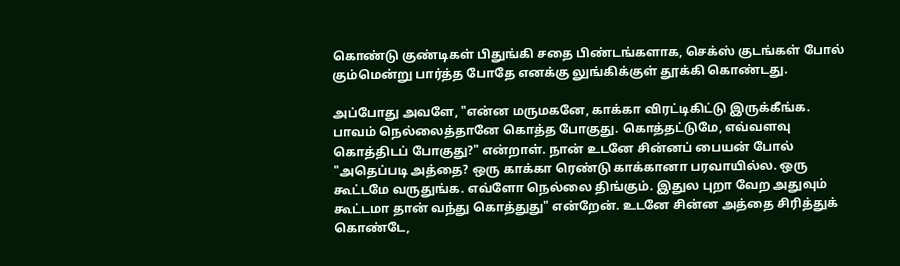கொண்டு குண்டிகள் பிதுங்கி சதை பிண்டங்களாக, செக்ஸ் குடங்கள் போல் கும்மென்று பார்த்த போதே எனக்கு லுங்கிக்குள் தூக்கி கொண்டது.

அப்போது அவளே, "என்ன மருமகனே, காக்கா விரட்டிகிட்டு இருக்கீங்க. பாவம் நெல்லைத்தானே கொத்த போகுது. கொத்தட்டுமே, எவ்வளவு கொத்திடப் போகுது?" என்றாள். நான் உடனே சின்னப் பையன் போல் "அதெப்படி அத்தை? ஒரு காக்கா ரெண்டு காக்கானா பரவாயில்ல. ஒரு கூட்டமே வருதுங்க. எவ்ளோ நெல்லை திங்கும். இதுல புறா வேற அதுவும் கூட்டமா தான் வந்து கொத்துது" என்றேன். உடனே சின்ன அத்தை சிரித்துக் கொண்டே,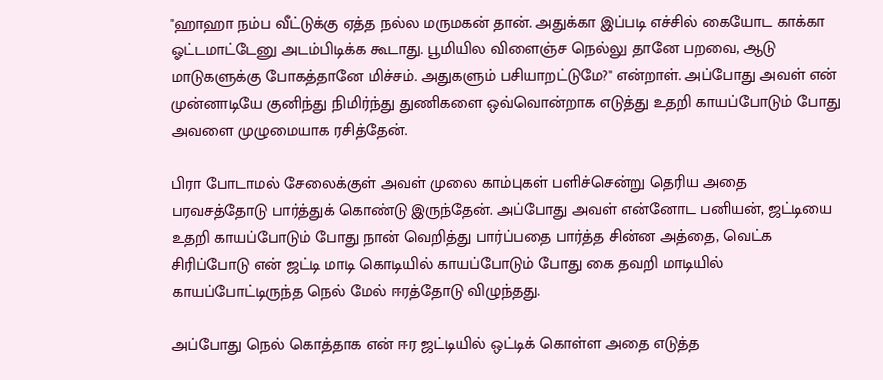"ஹாஹா நம்ப வீட்டுக்கு ஏத்த நல்ல மருமகன் தான். அதுக்கா இப்படி எச்சில் கையோட காக்கா ஓட்டமாட்டேனு அடம்பிடிக்க கூடாது. பூமியில விளைஞ்ச நெல்லு தானே பறவை, ஆடு மாடுகளுக்கு போகத்தானே மிச்சம். அதுகளும் பசியாறட்டுமே?" என்றாள். அப்போது அவள் என் முன்னாடியே குனிந்து நிமிர்ந்து துணிகளை ஒவ்வொன்றாக எடுத்து உதறி காயப்போடும் போது அவளை முழுமையாக ரசித்தேன்.

பிரா போடாமல் சேலைக்குள் அவள் முலை காம்புகள் பளிச்சென்று தெரிய அதை பரவசத்தோடு பார்த்துக் கொண்டு இருந்தேன். அப்போது அவள் என்னோட பனியன், ஜட்டியை உதறி காயப்போடும் போது நான் வெறித்து பார்ப்பதை பார்த்த சின்ன அத்தை, வெட்க சிரிப்போடு என் ஜட்டி மாடி கொடியில் காயப்போடும் போது கை தவறி மாடியில் காயப்போட்டிருந்த நெல் மேல் ஈரத்தோடு விழுந்தது.

அப்போது நெல் கொத்தாக என் ஈர ஜட்டியில் ஒட்டிக் கொள்ள அதை எடுத்த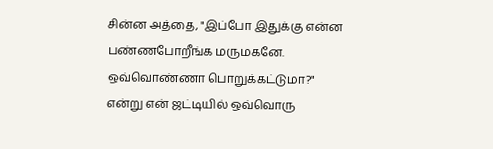சின்ன அத்தை, "இப்போ இதுக்கு என்ன பண்ணபோறீங்க மருமகனே. ஒவ்வொண்ணா பொறுக்கட்டுமா?" என்று என் ஜட்டியில் ஒவ்வொரு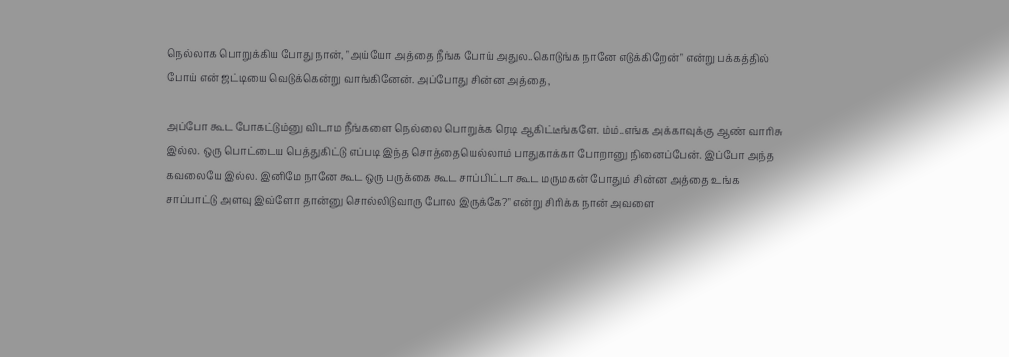நெல்லாக பொறுக்கிய போது நான், "அய்யோ அத்தை நீங்க போய் அதுல..கொடுங்க நானே எடுக்கிறேன்" என்று பக்கத்தில் போய் என் ஜட்டியை வெடுக்கென்று வாங்கினேன். அப்போது சின்ன அத்தை,

அப்போ கூட போகட்டும்னு விடாம நீங்களை நெல்லை பொறுக்க ரெடி ஆகிட்டீங்களே. ம்ம்..எங்க அக்காவுக்கு ஆண் வாரிசு இல்ல. ஒரு பொட்டைய பெத்துகிட்டு எப்படி இந்த சொத்தையெல்லாம் பாதுகாக்கா போறானு நினைப்பேன். இப்போ அந்த கவலையே இல்ல. இனிமே நானே கூட ஒரு பருக்கை கூட சாப்பிட்டா கூட மருமகன் போதும் சின்ன அத்தை உங்க சாப்பாட்டு அளவு இவ்ளோ தான்னு சொல்லிடுவாரு போல இருக்கே?" என்று சிரிக்க நான் அவளை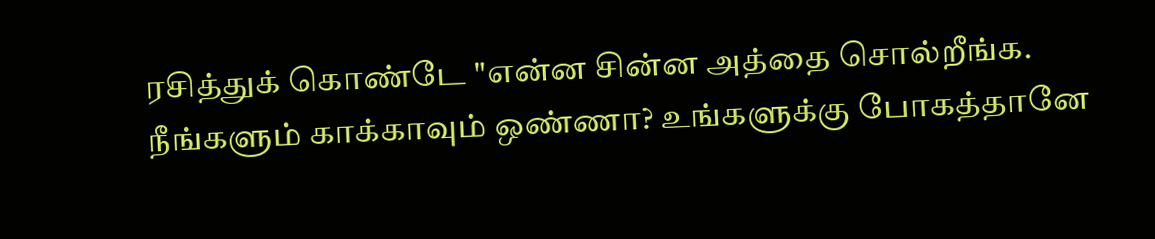ரசித்துக் கொண்டே "என்ன சின்ன அத்தை சொல்றீங்க. நீங்களும் காக்காவும் ஒண்ணா? உங்களுக்கு போகத்தானே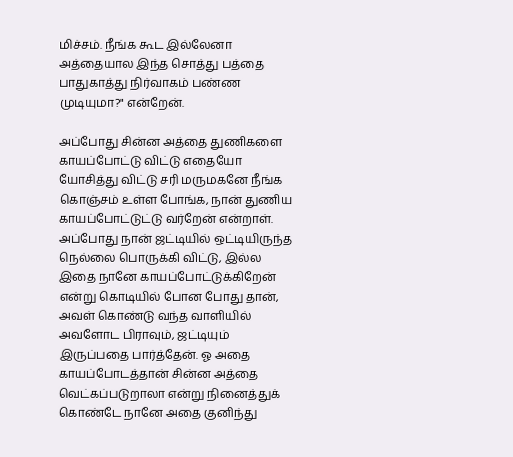மிச்சம். நீங்க கூட இல்லேனா அத்தையால இந்த சொத்து பத்தை பாதுகாத்து நிர்வாகம் பண்ண முடியுமா?" என்றேன்.

அப்போது சின்ன அத்தை துணிகளை காயப்போட்டு விட்டு எதையோ யோசித்து விட்டு சரி மருமகனே நீங்க கொஞ்சம் உள்ள போங்க, நான் துணிய காயப்போட்டுட்டு வர்றேன் என்றாள். அப்போது நான் ஜட்டியில் ஒட்டியிருந்த நெல்லை பொருக்கி விட்டு, இல்ல இதை நானே காயப்போட்டுக்கிறேன் என்று கொடியில் போன போது தான், அவள் கொண்டு வந்த வாளியில் அவளோட பிராவும், ஜட்டியும் இருப்பதை பார்த்தேன். ஓ அதை காயப்போடத்தான் சின்ன அத்தை வெட்கப்படுறாலா என்று நினைத்துக் கொண்டே நானே அதை குனிந்து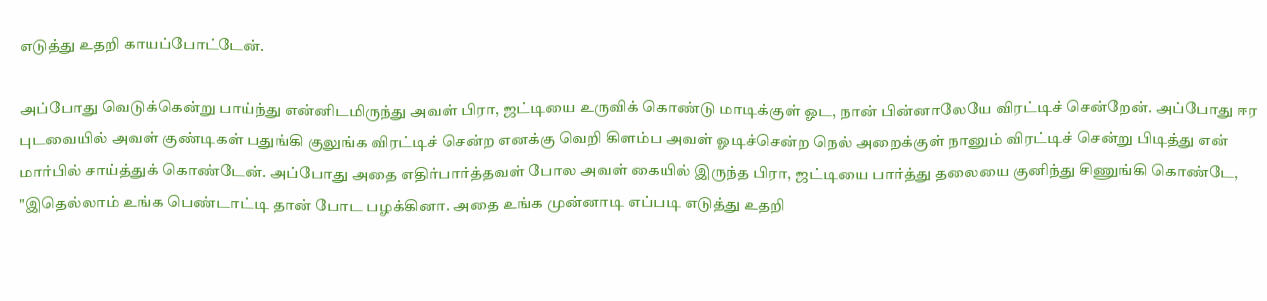எடுத்து உதறி காயப்போட்டேன்.

அப்போது வெடுக்கென்று பாய்ந்து என்னிடமிருந்து அவள் பிரா, ஜட்டியை உருவிக் கொண்டு மாடிக்குள் ஓட, நான் பின்னாலேயே விரட்டிச் சென்றேன். அப்போது ஈர புடவையில் அவள் குண்டிகள் பதுங்கி குலுங்க விரட்டிச் சென்ற எனக்கு வெறி கிளம்ப அவள் ஓடிச்சென்ற நெல் அறைக்குள் நானும் விரட்டிச் சென்று பிடித்து என் மார்பில் சாய்த்துக் கொண்டேன். அப்போது அதை எதிர்பார்த்தவள் போல அவள் கையில் இருந்த பிரா, ஜட்டியை பார்த்து தலையை குனிந்து சிணுங்கி கொண்டே, "இதெல்லாம் உங்க பெண்டாட்டி தான் போட பழக்கினா. அதை உங்க முன்னாடி எப்படி எடுத்து உதறி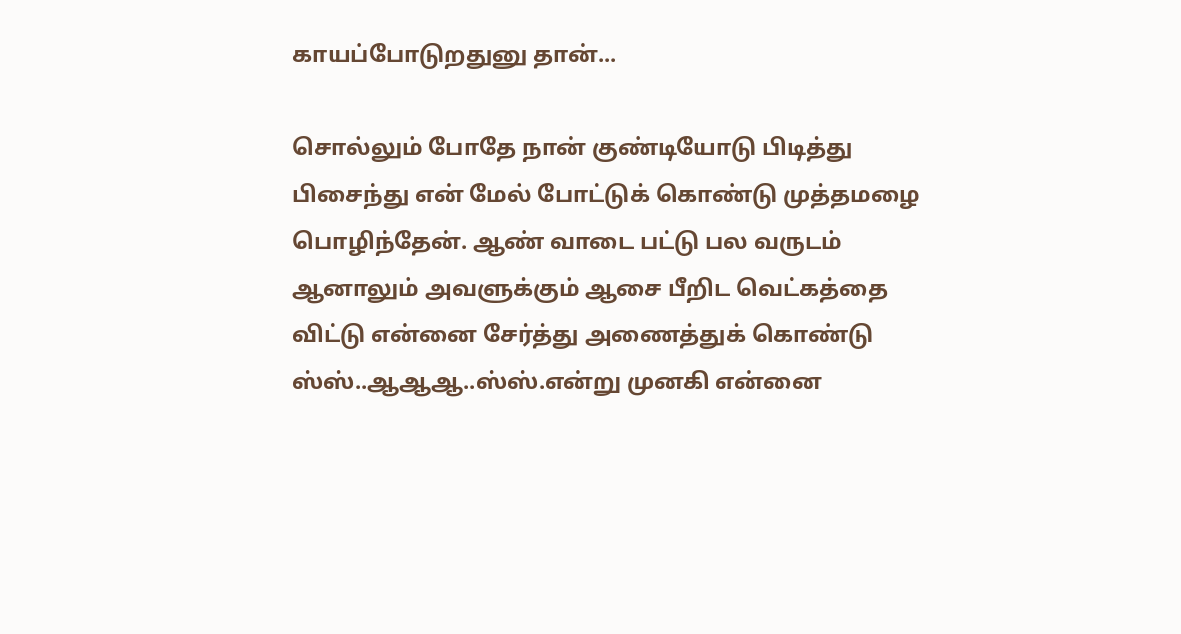காயப்போடுறதுனு தான்...

சொல்லும் போதே நான் குண்டியோடு பிடித்து பிசைந்து என் மேல் போட்டுக் கொண்டு முத்தமழை பொழிந்தேன். ஆண் வாடை பட்டு பல வருடம் ஆனாலும் அவளுக்கும் ஆசை பீறிட வெட்கத்தை விட்டு என்னை சேர்த்து அணைத்துக் கொண்டு ஸ்ஸ்..ஆஆஆ..ஸ்ஸ்.என்று முனகி என்னை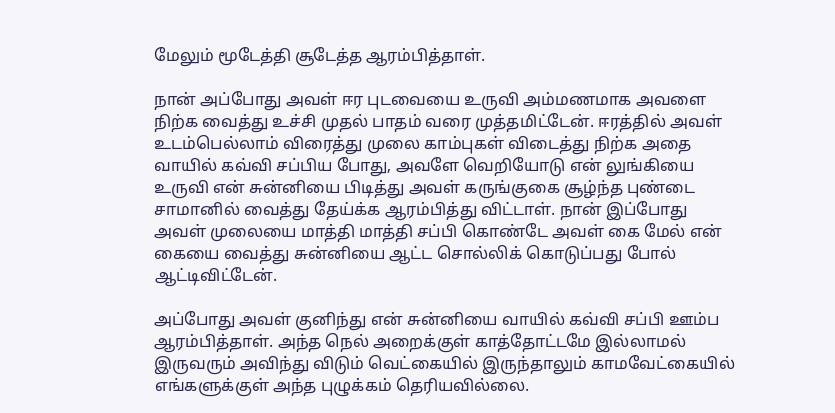மேலும் மூடேத்தி சூடேத்த ஆரம்பித்தாள்.

நான் அப்போது அவள் ஈர புடவையை உருவி அம்மணமாக அவளை நிற்க வைத்து உச்சி முதல் பாதம் வரை முத்தமிட்டேன். ஈரத்தில் அவள் உடம்பெல்லாம் விரைத்து முலை காம்புகள் விடைத்து நிற்க அதை வாயில் கவ்வி சப்பிய போது, அவளே வெறியோடு என் லுங்கியை உருவி என் சுன்னியை பிடித்து அவள் கருங்குகை சூழ்ந்த புண்டை சாமானில் வைத்து தேய்க்க ஆரம்பித்து விட்டாள். நான் இப்போது அவள் முலையை மாத்தி மாத்தி சப்பி கொண்டே அவள் கை மேல் என் கையை வைத்து சுன்னியை ஆட்ட சொல்லிக் கொடுப்பது போல் ஆட்டிவிட்டேன்.

அப்போது அவள் குனிந்து என் சுன்னியை வாயில் கவ்வி சப்பி ஊம்ப ஆரம்பித்தாள். அந்த நெல் அறைக்குள் காத்தோட்டமே இல்லாமல் இருவரும் அவிந்து விடும் வெட்கையில் இருந்தாலும் காமவேட்கையில் எங்களுக்குள் அந்த புழுக்கம் தெரியவில்லை.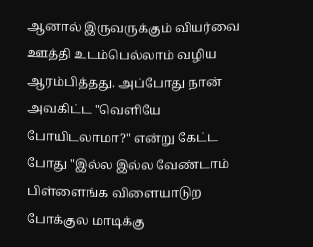ஆனால் இருவருக்கும் வியர்வை ஊத்தி உடம்பெல்லாம் வழிய ஆரம்பித்தது. அப்போது நான் அவகிட்ட "வெளியே போயிடலாமா?" என்று கேட்ட போது "இல்ல இல்ல வேண்டாம் பிள்ளைங்க விளையாடுற போக்குல மாடிக்கு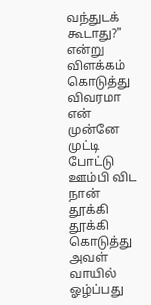வந்துடக் கூடாது?" என்று விளக்கம் கொடுத்து விவரமா என் முன்னே முட்டி போட்டு ஊம்பி விட நான் தூக்கி தூக்கி கொடுத்து அவள் வாயில் ஓழ்ப்பது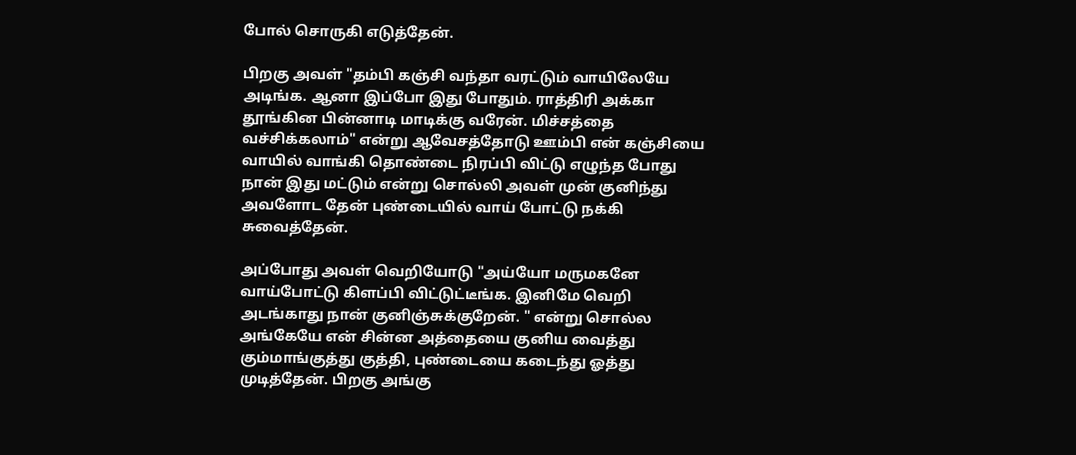போல் சொருகி எடுத்தேன்.

பிறகு அவள் "தம்பி கஞ்சி வந்தா வரட்டும் வாயிலேயே அடிங்க. ஆனா இப்போ இது போதும். ராத்திரி அக்கா தூங்கின பின்னாடி மாடிக்கு வரேன். மிச்சத்தை வச்சிக்கலாம்" என்று ஆவேசத்தோடு ஊம்பி என் கஞ்சியை வாயில் வாங்கி தொண்டை நிரப்பி விட்டு எழுந்த போது நான் இது மட்டும் என்று சொல்லி அவள் முன் குனிந்து அவளோட தேன் புண்டையில் வாய் போட்டு நக்கி சுவைத்தேன்.

அப்போது அவள் வெறியோடு "அய்யோ மருமகனே வாய்போட்டு கிளப்பி விட்டுட்டீங்க. இனிமே வெறி அடங்காது நான் குனிஞ்சுக்குறேன். " என்று சொல்ல அங்கேயே என் சின்ன அத்தையை குனிய வைத்து கும்மாங்குத்து குத்தி, புண்டையை கடைந்து ஓத்து முடித்தேன். பிறகு அங்கு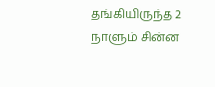தங்கியிருந்த 2 நாளும் சின்ன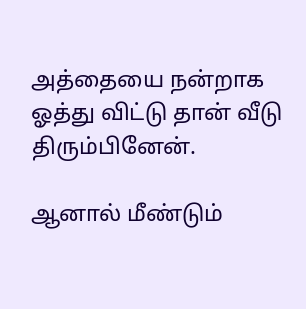அத்தையை நன்றாக ஓத்து விட்டு தான் வீடு திரும்பினேன்.

ஆனால் மீண்டும்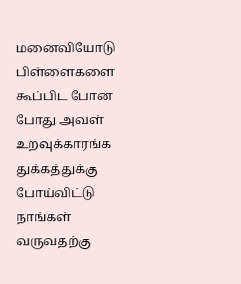மனைவியோடு பிள்ளைகளை கூப்பிட போன போது அவள் உறவுக்காரங்க துக்கத்துக்கு போய்விட்டு நாங்கள் வருவதற்கு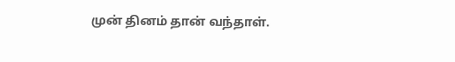முன் தினம் தான் வந்தாள்.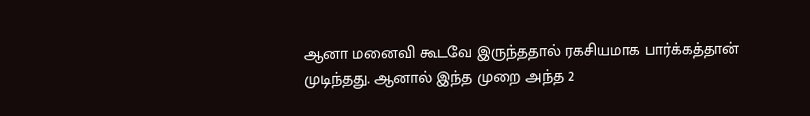ஆனா மனைவி கூடவே இருந்ததால் ரகசியமாக பார்க்கத்தான் முடிந்தது. ஆனால் இந்த முறை அந்த 2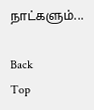நாட்களும்...

Back
Top